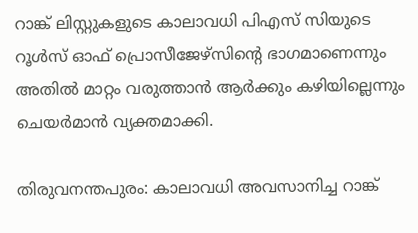റാങ്ക് ലിസ്റ്റുകളുടെ കാലാവധി പിഎസ് സിയുടെ റൂൾസ് ഓഫ് പ്രൊസീജേഴ്സിന്റെ ഭാഗമാണെന്നും അതിൽ മാറ്റം വരുത്താൻ ആർക്കും കഴിയില്ലെന്നും ചെയർമാൻ വ്യക്തമാക്കി.

തിരുവനന്തപുരം: കാലാവധി അവസാനിച്ച റാങ്ക്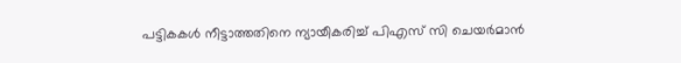പട്ടികകൾ നീട്ടാത്തതിനെ ന്യായീകരിച്ച് പിഎസ് സി ചെയർമാൻ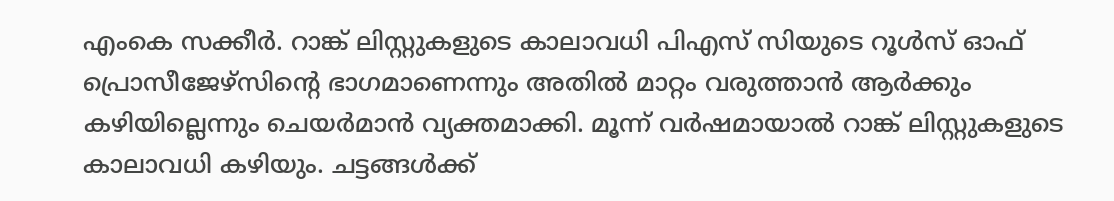എംകെ സക്കീർ. റാങ്ക് ലിസ്റ്റുകളുടെ കാലാവധി പിഎസ് സിയുടെ റൂൾസ് ഓഫ് പ്രൊസീജേഴ്സിന്റെ ഭാഗമാണെന്നും അതിൽ മാറ്റം വരുത്താൻ ആർക്കും കഴിയില്ലെന്നും ചെയർമാൻ വ്യക്തമാക്കി. മൂന്ന് വർഷമായാൽ റാങ്ക് ലിസ്റ്റുകളുടെ കാലാവധി കഴിയും. ചട്ടങ്ങൾക്ക്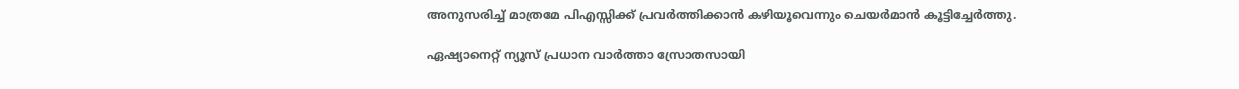അനുസരിച്ച് മാത്രമേ പിഎസ്സിക്ക് പ്രവർത്തിക്കാൻ കഴിയൂവെന്നും ചെയർമാൻ കൂട്ടിച്ചേർത്തു.

ഏഷ്യാനെറ്റ് ന്യൂസ് പ്രധാന വാർത്താ സ്രോതസായി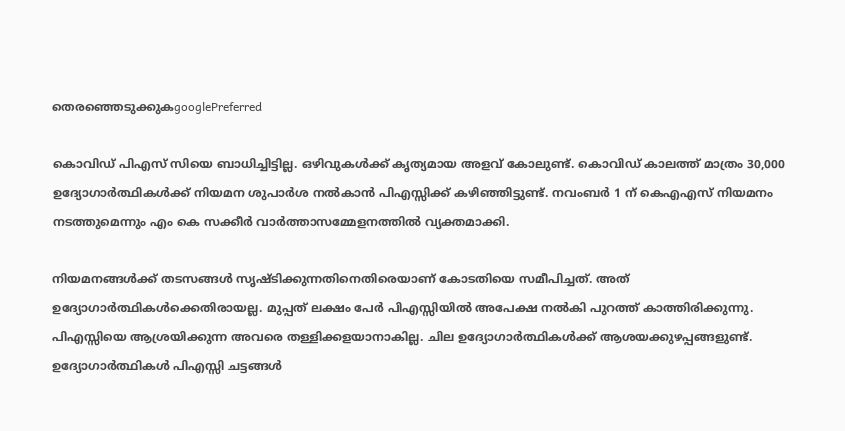തെരഞ്ഞെടുക്കുകgooglePreferred

കൊവിഡ് പിഎസ് സിയെ ബാധിച്ചിട്ടില്ല. ഒഴിവുകൾക്ക് കൃത്യമായ അളവ് കോലുണ്ട്. കൊവിഡ് കാലത്ത് മാത്രം 30,000 ഉദ്യോഗാർത്ഥികൾക്ക് നിയമന ശുപാർശ നൽകാൻ പിഎസ്സിക്ക് കഴിഞ്ഞിട്ടുണ്ട്. നവംബർ 1 ന് കെഎഎസ് നിയമനം നടത്തുമെന്നും എം കെ സക്കീർ വാർത്താസമ്മേളനത്തിൽ വ്യക്തമാക്കി.

നിയമനങ്ങൾക്ക് തടസങ്ങൾ സൃഷ്ടിക്കുന്നതിനെതിരെയാണ് കോടതിയെ സമീപിച്ചത്. അത് ഉദ്യോഗാർത്ഥികൾക്കെതിരായല്ല. മുപ്പത് ലക്ഷം പേർ പിഎസ്സിയിൽ അപേക്ഷ നൽകി പുറത്ത് കാത്തിരിക്കുന്നു. പിഎസ്സിയെ ആശ്രയിക്കുന്ന അവരെ തള്ളിക്കളയാനാകില്ല. ചില ഉദ്യോഗാർത്ഥികൾക്ക് ആശയക്കുഴപ്പങ്ങളുണ്ട്. ഉദ്യോഗാർത്ഥികൾ പിഎസ്സി ചട്ടങ്ങൾ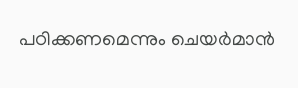പഠിക്കണമെന്നും ചെയർമാൻ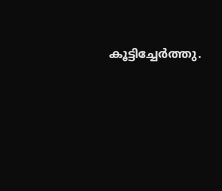കൂട്ടിച്ചേർത്തു.